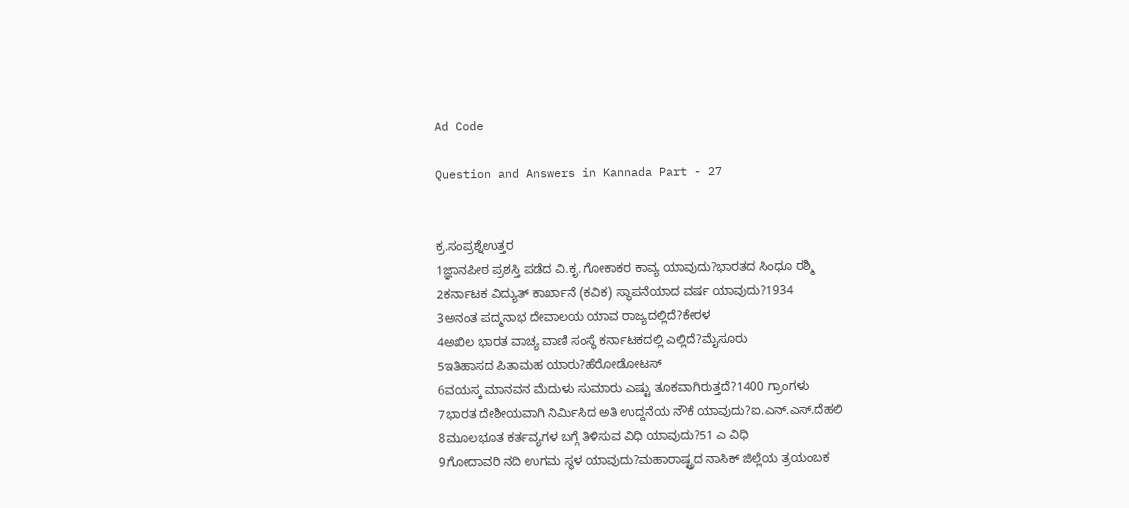Ad Code

Question and Answers in Kannada Part - 27


ಕ್ರ.ಸಂಪ್ರಶ್ನೆಉತ್ತರ
1ಜ್ಞಾನಪೀಠ ಪ್ರಶಸ್ತಿ ಪಡೆದ ವಿ.ಕೃ.ಗೋಕಾಕರ ಕಾವ್ಯ ಯಾವುದು?ಭಾರತದ ಸಿಂಧೂ ರಶ್ಮಿ
2ಕರ್ನಾಟಕ ವಿದ್ಯುತ್ ಕಾರ್ಖಾನೆ (ಕವಿಕ) ಸ್ಥಾಪನೆಯಾದ ವರ್ಷ ಯಾವುದು?1934
3ಅನಂತ ಪದ್ಮನಾಭ ದೇವಾಲಯ ಯಾವ ರಾಜ್ಯದಲ್ಲಿದೆ?ಕೇರಳ
4ಅಖಿಲ ಭಾರತ ವಾಚ್ಯ ವಾಣಿ ಸಂಸ್ಥೆ ಕರ್ನಾಟಕದಲ್ಲಿ ಎಲ್ಲಿದೆ?ಮೈಸೂರು
5ಇತಿಹಾಸದ ಪಿತಾಮಹ ಯಾರು?ಹೆರೋಡೋಟಸ್
6ವಯಸ್ಕ ಮಾನವನ ಮೆದುಳು ಸುಮಾರು ಎಷ್ಟು ತೂಕವಾಗಿರುತ್ತದೆ?1400 ಗ್ರಾಂಗಳು
7ಭಾರತ ದೇಶೀಯವಾಗಿ ನಿರ್ಮಿಸಿದ ಅತಿ ಉದ್ದನೆಯ ನೌಕೆ ಯಾವುದು?ಐ.ಎನ್.ಎಸ್.ದೆಹಲಿ
8ಮೂಲಭೂತ ಕರ್ತವ್ಯಗಳ ಬಗ್ಗೆ ತಿಳಿಸುವ ವಿಧಿ ಯಾವುದು?51 ಎ ವಿಧಿ
9ಗೋದಾವರಿ ನದಿ ಉಗಮ ಸ್ಥಳ ಯಾವುದು?ಮಹಾರಾಷ್ಟ್ರದ ನಾಸಿಕ್ ಜಿಲ್ಲೆಯ ತ್ರಯಂಬಕ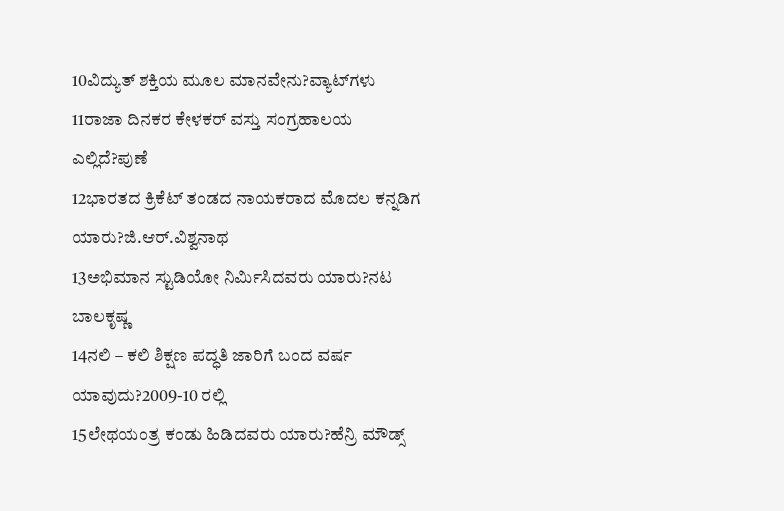10ವಿದ್ಯುತ್ ಶಕ್ತಿಯ ಮೂಲ ಮಾನವೇನು?ವ್ಯಾಟ್‌ಗಳು
11ರಾಜಾ ದಿನಕರ ಕೇಳಕರ್ ವಸ್ತು ಸಂಗ್ರಹಾಲಯ ಎಲ್ಲಿದೆ?ಪುಣೆ
12ಭಾರತದ ಕ್ರಿಕೆಟ್ ತಂಡದ ನಾಯಕರಾದ ಮೊದಲ ಕನ್ನಡಿಗ ಯಾರು?ಜಿ.ಆರ್.ವಿಶ್ವನಾಥ
13ಅಭಿಮಾನ ಸ್ಟುಡಿಯೋ ನಿರ್ಮಿಸಿದವರು ಯಾರು?ನಟ ಬಾಲಕೃಷ್ಣ
14ನಲಿ – ಕಲಿ ಶಿಕ್ಷಣ ಪದ್ಧತಿ ಜಾರಿಗೆ ಬಂದ ವರ್ಷ ಯಾವುದು?2009-10 ರಲ್ಲಿ
15ಲೇಥಯಂತ್ರ ಕಂಡು ಹಿಡಿದವರು ಯಾರು?ಹೆನ್ರಿ ಮೌಡ್ಸ್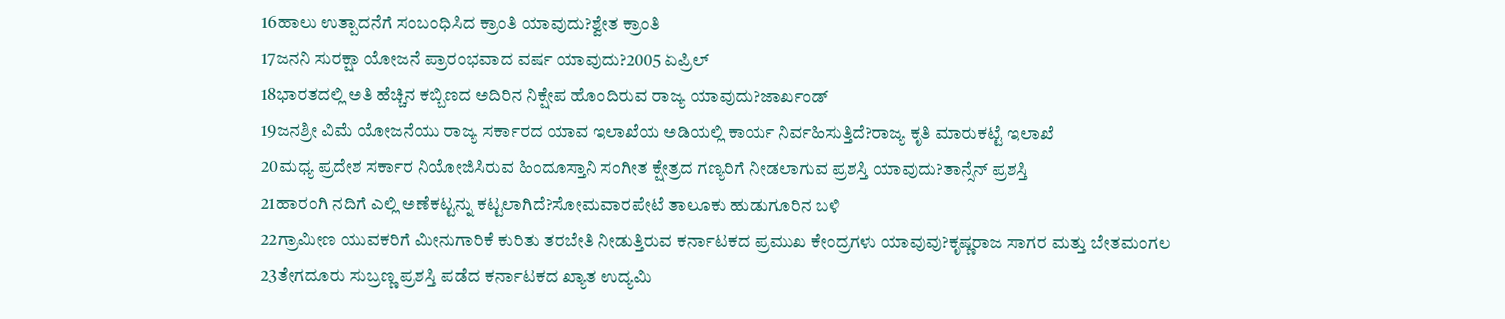16ಹಾಲು ಉತ್ಪಾದನೆಗೆ ಸಂಬಂಧಿಸಿದ ಕ್ರಾಂತಿ ಯಾವುದು?ಶ್ವೇತ ಕ್ರಾಂತಿ
17ಜನನಿ ಸುರಕ್ಷಾ ಯೋಜನೆ ಪ್ರಾರಂಭವಾದ ವರ್ಷ ಯಾವುದು?2005 ಏಪ್ರಿಲ್
18ಭಾರತದಲ್ಲಿ ಅತಿ ಹೆಚ್ಚಿನ ಕಬ್ಬಿಣದ ಅದಿರಿನ ನಿಕ್ಷೇಪ ಹೊಂದಿರುವ ರಾಜ್ಯ ಯಾವುದು?ಜಾರ್ಖಂಡ್
19ಜನಶ್ರೀ ವಿಮೆ ಯೋಜನೆಯು ರಾಜ್ಯ ಸರ್ಕಾರದ ಯಾವ ಇಲಾಖೆಯ ಅಡಿಯಲ್ಲಿ ಕಾರ್ಯ ನಿರ್ವಹಿಸುತ್ತಿದೆ?ರಾಜ್ಯ ಕೃತಿ ಮಾರುಕಟ್ಟೆ ಇಲಾಖೆ
20ಮಧ್ಯ ಪ್ರದೇಶ ಸರ್ಕಾರ ನಿಯೋಜಿಸಿರುವ ಹಿಂದೂಸ್ತಾನಿ ಸಂಗೀತ ಕ್ಷೇತ್ರದ ಗಣ್ಯರಿಗೆ ನೀಡಲಾಗುವ ಪ್ರಶಸ್ತಿ ಯಾವುದು?ತಾನ್ಸೆನ್ ಪ್ರಶಸ್ತಿ
21ಹಾರಂಗಿ ನದಿಗೆ ಎಲ್ಲಿ ಅಣೆಕಟ್ಟನ್ನು ಕಟ್ಟಲಾಗಿದೆ?ಸೋಮವಾರಪೇಟೆ ತಾಲೂಕು ಹುಡುಗೂರಿನ ಬಳಿ
22ಗ್ರಾಮೀಣ ಯುವಕರಿಗೆ ಮೀನುಗಾರಿಕೆ ಕುರಿತು ತರಬೇತಿ ನೀಡುತ್ತಿರುವ ಕರ್ನಾಟಕದ ಪ್ರಮುಖ ಕೇಂದ್ರಗಳು ಯಾವುವು?ಕೃಷ್ಣರಾಜ ಸಾಗರ ಮತ್ತು ಬೇತಮಂಗಲ
23ತೇಗದೂರು ಸುಬ್ರಣ್ಣ ಪ್ರಶಸ್ತಿ ಪಡೆದ ಕರ್ನಾಟಕದ ಖ್ಯಾತ ಉದ್ಯಮಿ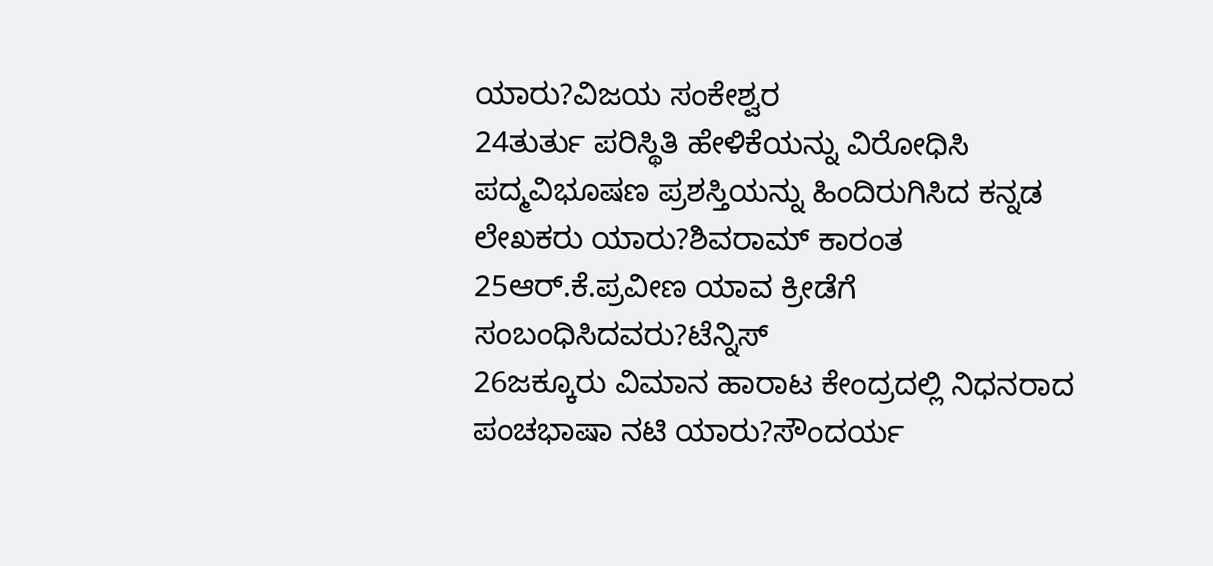ಯಾರು?ವಿಜಯ ಸಂಕೇಶ್ವರ
24ತುರ್ತು ಪರಿಸ್ಥಿತಿ ಹೇಳಿಕೆಯನ್ನು ವಿರೋಧಿಸಿ ಪದ್ಮವಿಭೂಷಣ ಪ್ರಶಸ್ತಿಯನ್ನು ಹಿಂದಿರುಗಿಸಿದ ಕನ್ನಡ ಲೇಖಕರು ಯಾರು?ಶಿವರಾಮ್ ಕಾರಂತ
25ಆರ್.ಕೆ.ಪ್ರವೀಣ ಯಾವ ಕ್ರೀಡೆಗೆ ಸಂಬಂಧಿಸಿದವರು?ಟೆನ್ನಿಸ್
26ಜಕ್ಕೂರು ವಿಮಾನ ಹಾರಾಟ ಕೇಂದ್ರದಲ್ಲಿ ನಿಧನರಾದ ಪಂಚಭಾಷಾ ನಟಿ ಯಾರು?ಸೌಂದರ್ಯ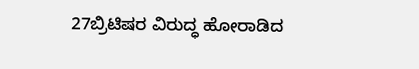27ಬ್ರಿಟಿಷರ ವಿರುದ್ಧ ಹೋರಾಡಿದ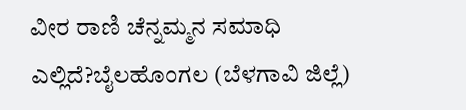ವೀರ ರಾಣಿ ಚೆನ್ನಮ್ಮನ ಸಮಾಧಿ ಎಲ್ಲಿದೆ?ಬೈಲಹೊಂಗಲ (ಬೆಳಗಾವಿ ಜಿಲ್ಲೆ)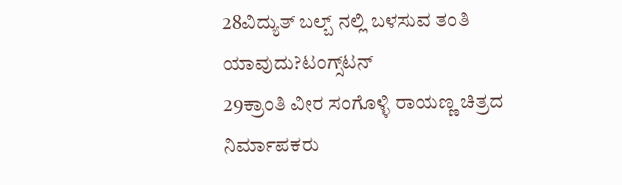28ವಿದ್ಯುತ್ ಬಲ್ಬ್‌ ನಲ್ಲಿ ಬಳಸುವ ತಂತಿ ಯಾವುದು?ಟಂಗ್ಸ್‌ಟನ್
29ಕ್ರಾಂತಿ ವೀರ ಸಂಗೊಳ್ಳಿ ರಾಯಣ್ಣ ಚಿತ್ರದ ನಿರ್ಮಾಪಕರು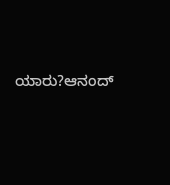ಯಾರು?ಆನಂದ್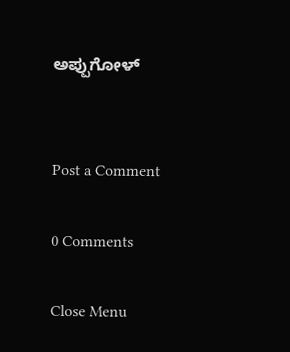ಅಪ್ಪುಗೋಳ್


Post a Comment

0 Comments

Close Menu